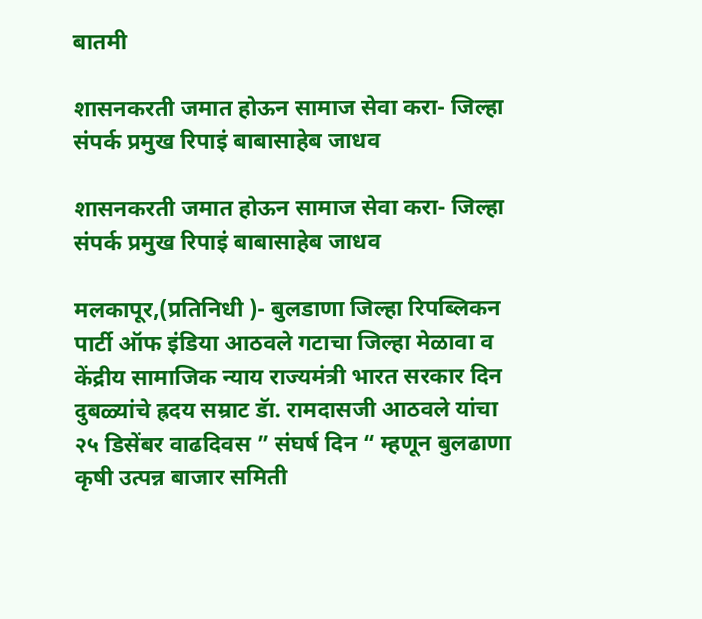बातमी

शासनकरती जमात होऊन सामाज सेवा करा- जिल्हा संपर्क प्रमुख रिपाइं बाबासाहेब जाधव

शासनकरती जमात होऊन सामाज सेवा करा- जिल्हा संपर्क प्रमुख रिपाइं बाबासाहेब जाधव

मलकापूर,(प्रतिनिधी )- बुलडाणा जिल्हा रिपब्लिकन पार्टी ऑफ इंडिया आठवले गटाचा जिल्हा मेळावा व केंद्रीय सामाजिक न्याय राज्यमंत्री भारत सरकार दिन दुबळ्यांचे ह्रदय सम्राट डॅा. रामदासजी आठवले यांचा २५ डिसेंबर वाढदिवस ” संघर्ष दिन “ म्हणून बुलढाणा कृषी उत्पन्न बाजार समिती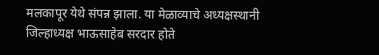मलकापूर येथे संपन्न झाला. या मेळाव्याचे अध्यक्षस्थानी जिल्हाध्यक्ष भाऊसाहेब सरदार होते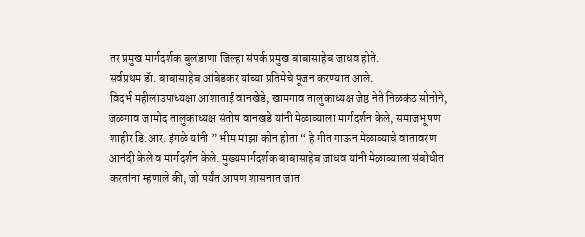तर प्रमुख मार्गदर्शक बुलडाणा जिल्हा संपर्क प्रमुख बाबासाहेब जाधव होते.
सर्वप्रथम डॅा. बाबासाहेब आंबेडकर यांच्या प्रतिमेचे पूजन करण्यात आले.
विदर्भ महीलाउपाध्यक्षा आशाताई वानखेडे, खामगाव तालुकाध्यक्ष जेष्ठ नेते निळकंठ सोनोने, जळगाव जामोद तालुकाध्यक्ष संतोष वानखडे यांनी मेळाव्याला मार्गदर्शन केले, समाजभूषण शाहीर डि.आर. इंगळे यांनी ” भीम माझा कोन होता “ हे गीत गाऊन मेळाव्याचे वातावरण आनंदी केले व मार्गदर्शन केले. मुख्यमार्गदर्शक बाबासाहेब जाधव यांनी मेळाव्याला संबोधीत करतांना म्हणाले की, जो पर्यंत आपण शासनात जात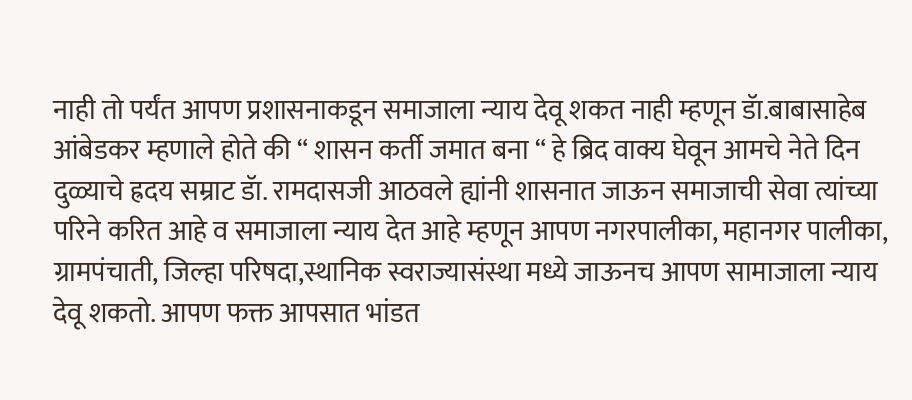नाही तो पर्यंत आपण प्रशासनाकडून समाजाला न्याय देवू शकत नाही म्हणून डॅा.बाबासाहेब आंबेडकर म्हणाले होते की “ शासन कर्ती जमात बना “ हे ब्रिद वाक्य घेवून आमचे नेते दिन दुळ्याचे ह्रदय सम्राट डॅा. रामदासजी आठवले ह्यांनी शासनात जाऊन समाजाची सेवा त्यांच्या परिने करित आहे व समाजाला न्याय देत आहे म्हणून आपण नगरपालीका, महानगर पालीका, ग्रामपंचाती, जिल्हा परिषदा,स्थानिक स्वराज्यासंस्था मध्ये जाऊनच आपण सामाजाला न्याय देवू शकतो. आपण फक्त आपसात भांडत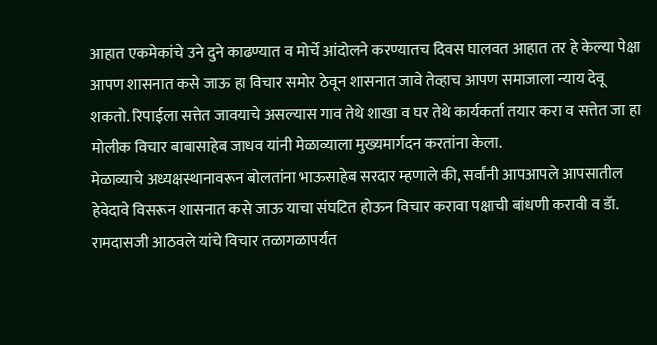आहात एकमेकांचे उने दुने काढण्यात व मोर्चे आंदोलने करण्यातच दिवस घालवत आहात तर हे केल्या पेक्षा आपण शासनात कसे जाऊ हा विचार समोर ठेवून शासनात जावे तेव्हाच आपण समाजाला न्याय देवू शकतो. रिपाईला सत्तेत जावयाचे असल्यास गाव तेथे शाखा व घर तेथे कार्यकर्ता तयार करा व सत्तेत जा हा मोलीक विचार बाबासाहेब जाधव यांनी मेळाव्याला मुख्यमार्गदन करतांना केला.
मेळाव्याचे अध्यक्षस्थानावरून बोलतांना भाऊसाहेब सरदार म्हणाले की, सर्वांनी आपआपले आपसातील हेवेदावे विसरून शासनात कसे जाऊ याचा संघटित होऊन विचार करावा पक्षाची बांधणी करावी व डॅा. रामदासजी आठवले यांचे विचार तळागळापर्यंत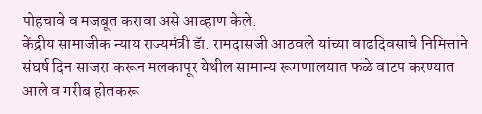पोहचावे व मजबूत करावा असे आव्हाण केले.
केंद्रीय सामाजीक न्याय राज्यमंत्री डॅा. रामदासजी आठवले यांच्या वाढदिवसाचे निमित्ताने संघर्ष दिन साजरा करून मलकापूर येथील सामान्य रूगणालयात फळे वाटप करण्यात आले व गरीब होतकरू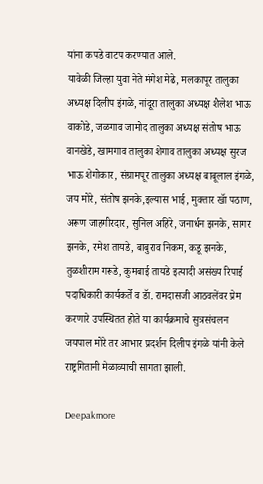यांना कपडे वाटप करण्यात आले.
यावेळी जिल्हा युवा नेते मंगेश मेढे, मलकापूर तालुका अध्यक्ष दिलीप इंगळे, नांदूरा तालुका अध्यक्ष शैलेश भाऊ वाकोडे, जळगाव जामोद तालुका अध्यक्ष संतोष भाऊ वानखेडे, खामगाव तालुका शेगाव तालुका अध्यक्ष सुरज भाऊ शेगोकार, संग्रामपूर तालुका अध्यक्ष बाबूलाल इंगळे, जय मोरे, संतोष झनके,इल्यास भाई, मुक्तार खॅा पठाण, अरूण जाहगीरदार, सुनिल अहिरे, जनार्धन झनके, सागर झनके, रमेश तायडे, बाबुराव निकम, कडू झनके, तुळशीराम गरूडे, कुमबाई तायडे इत्यादी असंख्य रिपाई पदाधिकारी कार्यकर्ते व डॅा. रामदासजी आठवलेंवर प्रेम करणारे उपस्थितत होते या कार्यक्रमाचे सुत्रसंचलन जयपाल मोरे तर आभार प्रदर्शन दिलीप इंगळे यांनी केले राष्ट्रगितानी मेळाव्याची सागता झाली.

Deepakmore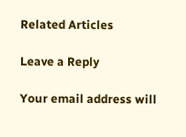Related Articles

Leave a Reply

Your email address will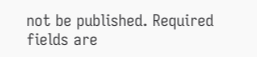not be published. Required fields are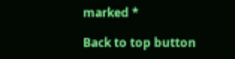marked *

Back to top button